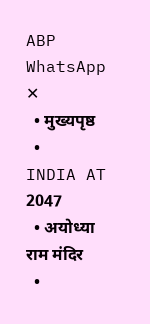ABP  WhatsApp
✕
  • मुख्यपृष्ठ
  • INDIA AT 2047
  • अयोध्या राम मंदिर
  •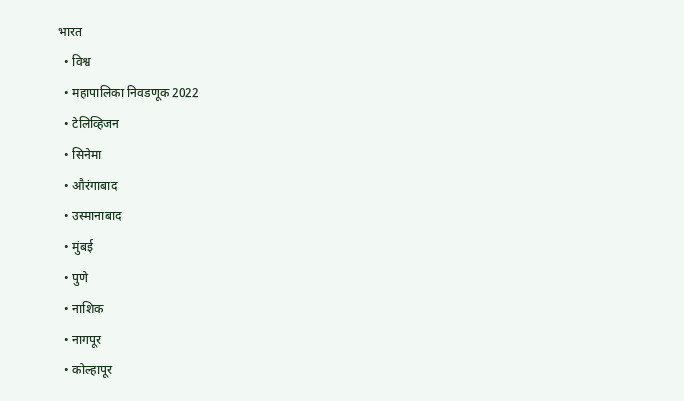भारत
  • विश्व
  • महापालिका निवडणूक 2022
  • टेलिव्हिजन
  • सिनेमा
  • औरंगाबाद
  • उस्मानाबाद
  • मुंबई
  • पुणे
  • नाशिक
  • नागपूर
  • कोल्हापूर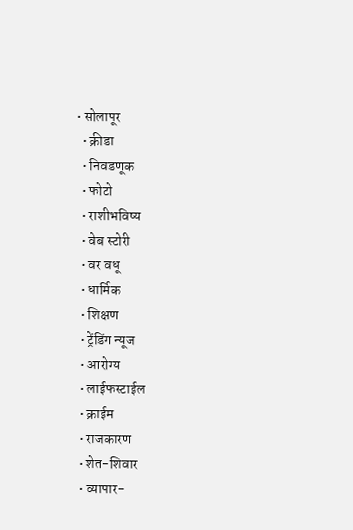• सोलापूर
  • क्रीडा
  • निवडणूक
  • फोटो
  • राशीभविष्य
  • वेब स्टोरी
  • वर वधू
  • धार्मिक
  • शिक्षण
  • ट्रेंडिंग न्यूज
  • आरोग्य
  • लाईफस्टाईल
  • क्राईम
  • राजकारण
  • शेत-शिवार
  • व्यापार-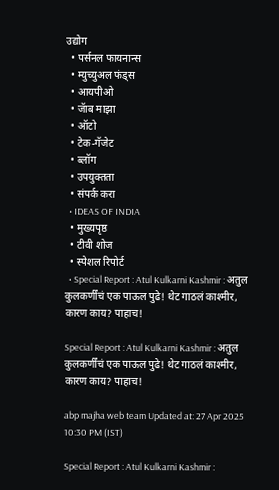उद्योग
  • पर्सनल फायनान्स
  • म्युच्युअल फंड्स
  • आयपीओ
  • जॅाब माझा
  • ऑटो
  • टेक-गॅजेट
  • ब्लॉग
  • उपयुक्तता
  • संपर्क करा
  • IDEAS OF INDIA
  • मुख्यपृष्ठ
  • टीवी शोज
  • स्पेशल रिपोर्ट
  • Special Report : Atul Kulkarni Kashmir : अतुल कुलकर्णींचं एक पाऊल पुढे! थेट गाठलं काश्मीर, कारण काय? पाहाच!

Special Report : Atul Kulkarni Kashmir : अतुल कुलकर्णींचं एक पाऊल पुढे! थेट गाठलं काश्मीर, कारण काय? पाहाच!

abp majha web team Updated at: 27 Apr 2025 10:30 PM (IST)

Special Report : Atul Kulkarni Kashmir :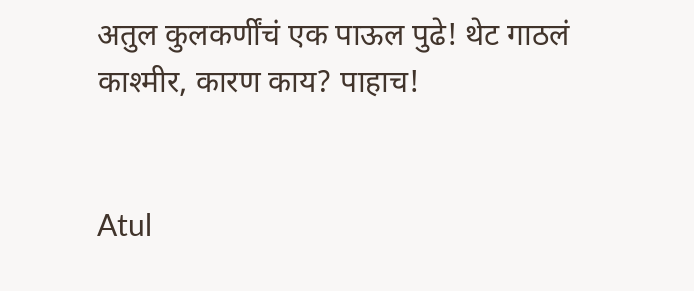अतुल कुलकर्णींचं एक पाऊल पुढे! थेट गाठलं काश्मीर, कारण काय? पाहाच!


Atul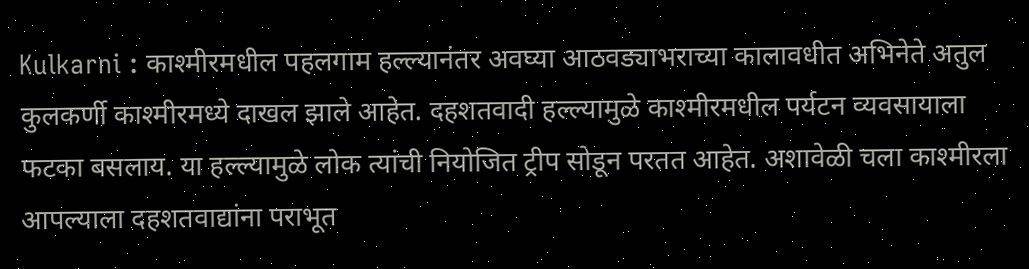Kulkarni : काश्मीरमधील पहलगाम हल्ल्यानंतर अवघ्या आठवड्याभराच्या कालावधीत अभिनेते अतुल कुलकर्णी काश्मीरमध्ये दाखल झाले आहेत. दहशतवादी हल्ल्यामुळे काश्मीरमधील पर्यटन व्यवसायाला फटका बसलाय. या हल्ल्यामुळे लोक त्यांची नियोजित ट्रीप सोडून परतत आहेत. अशावेळी चला काश्मीरला आपल्याला दहशतवाद्यांना पराभूत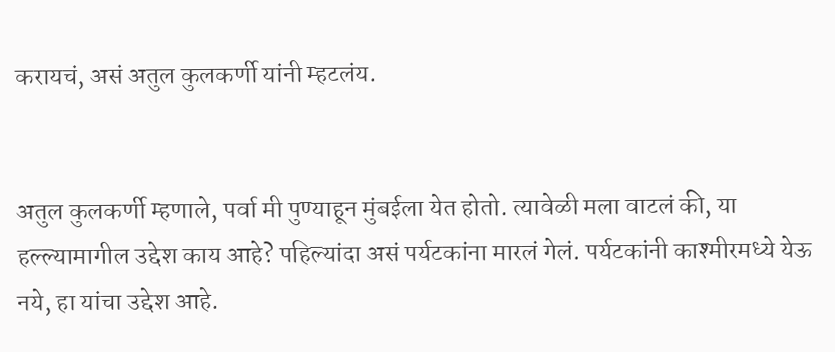करायचं, असं अतुल कुलकर्णी यांनी म्हटलंय.


अतुल कुलकर्णी म्हणाले, पर्वा मी पुण्याहून मुंबईला येत होतो. त्यावेळी मला वाटलं की, या हल्ल्यामागील उद्देश काय आहे? पहिल्यांदा असं पर्यटकांना मारलं गेलं. पर्यटकांनी काश्मीरमध्ये येऊ नये, हा यांचा उद्देश आहे.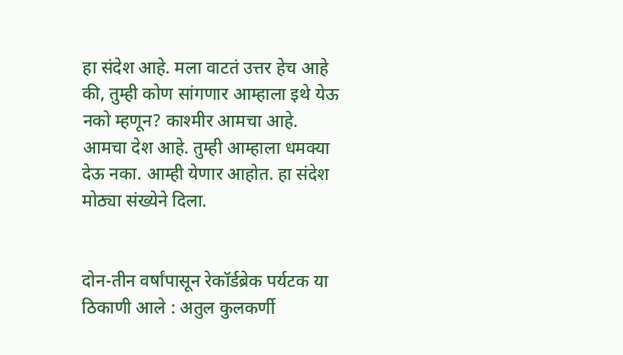हा संदेश आहे. मला वाटतं उत्तर हेच आहे की, तुम्ही कोण सांगणार आम्हाला इथे येऊ नको म्हणून? काश्मीर आमचा आहे. आमचा देश आहे. तुम्ही आम्हाला धमक्या देऊ नका. आम्ही येणार आहोत. हा संदेश मोठ्या संख्येने दिला.


दोन-तीन वर्षांपासून रेकॉर्डब्रेक पर्यटक या ठिकाणी आले : अतुल कुलकर्णी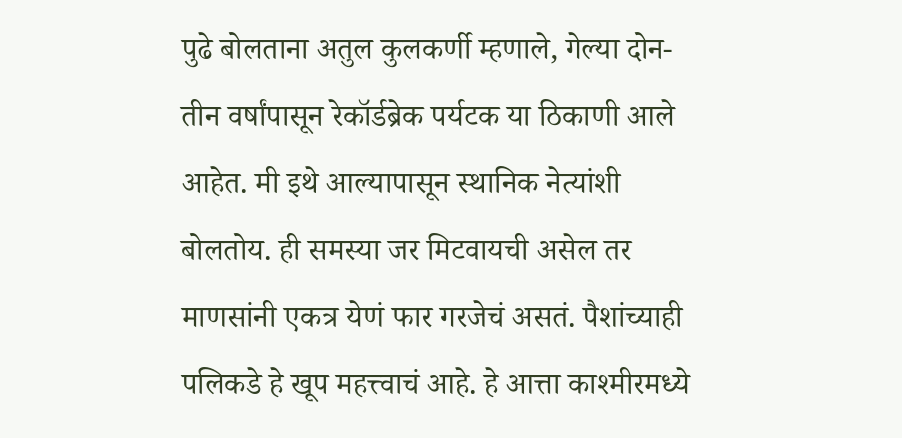पुढे बोलताना अतुल कुलकर्णी म्हणाले, गेल्या दोन-तीन वर्षांपासून रेकॉर्डब्रेक पर्यटक या ठिकाणी आले आहेत. मी इथे आल्यापासून स्थानिक नेत्यांशी बोलतोय. ही समस्या जर मिटवायची असेल तर माणसांनी एकत्र येणं फार गरजेचं असतं. पैशांच्याही पलिकडे हे खूप महत्त्वाचं आहे. हे आत्ता काश्मीरमध्ये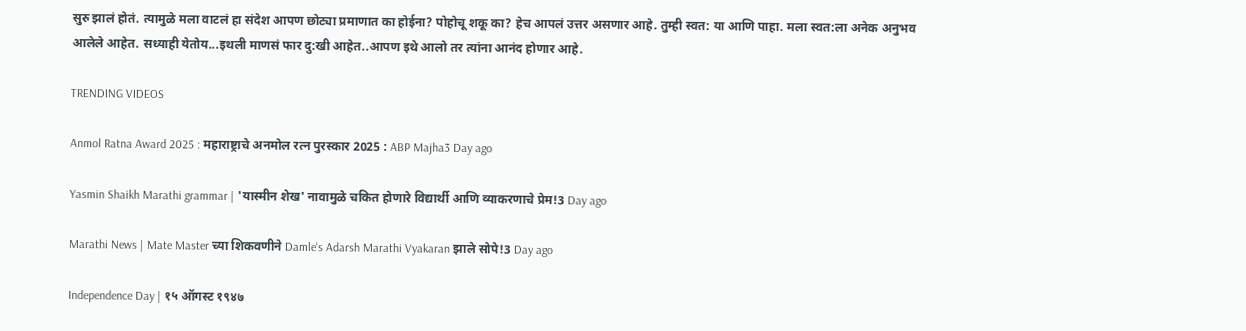सुरु झालं होतं. त्यामुळे मला वाटलं हा संदेश आपण छोट्या प्रमाणात का होईना? पोहोचू शकू का? हेच आपलं उत्तर असणार आहे. तुम्ही स्वत: या आणि पाहा. मला स्वत:ला अनेक अनुभव आलेले आहेत. सध्याही येतोय...इथली माणसं फार दु:खी आहेत..आपण इथे आलो तर त्यांना आनंद होणार आहे.

TRENDING VIDEOS

Anmol Ratna Award 2025 : महाराष्ट्राचे अनमोल रत्न पुरस्कार 2025 : ABP Majha3 Day ago

Yasmin Shaikh Marathi grammar | 'यास्मीन शेख' नावामुळे चकित होणारे विद्यार्थी आणि व्याकरणाचे प्रेम!3 Day ago

Marathi News | Mate Master च्या शिकवणीने Damle's Adarsh Marathi Vyakaran झाले सोपे!3 Day ago

Independence Day | १५ ऑगस्ट १९४७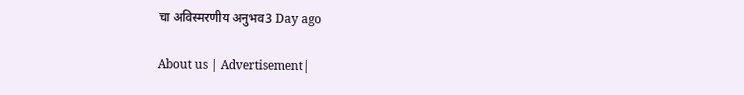चा अविस्मरणीय अनुभव3 Day ago

About us | Advertisement|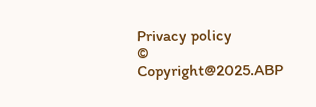Privacy policy
© Copyright@2025.ABP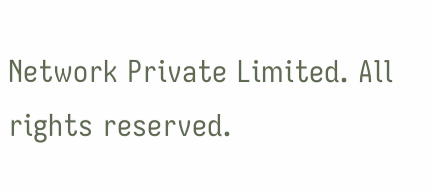Network Private Limited. All rights reserved.